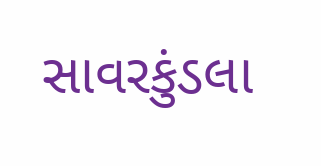સાવરકુંડલા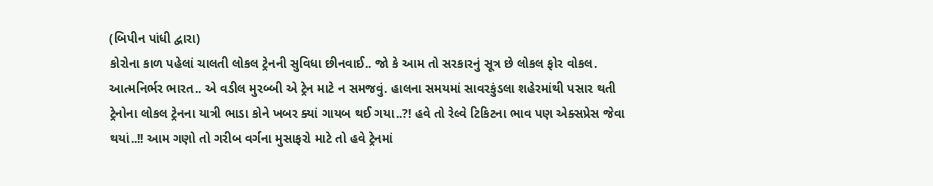(બિપીન પાંધી દ્વારા)
કોરોના કાળ પહેલાં ચાલતી લોકલ ટ્રેનની સુવિધા છીનવાઈ.. જો કે આમ તો સરકારનું સૂત્ર છે લોકલ ફોર વોકલ. આત્મનિર્ભર ભારત.. એ વડીલ મુરબ્બી એ ટ્રેન માટે ન સમજવું. હાલના સમયમાં સાવરકુંડલા શહેરમાંથી પસાર થતી ટ્રેનોના લોકલ ટ્રેનના યાત્રી ભાડા કોને ખબર ક્યાં ગાયબ થઈ ગયા..?! હવે તો રેલ્વે ટિકિટના ભાવ પણ એક્સપ્રેસ જેવા થયાં..!! આમ ગણો તો ગરીબ વર્ગના મુસાફરો માટે તો હવે ટ્રેનમાં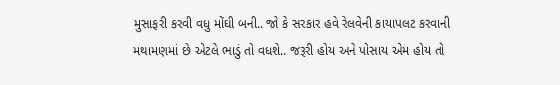મુસાફરી કરવી વધુ મોંઘી બની.. જો કે સરકાર હવે રેલવેની કાયાપલટ કરવાની મથામણમાં છે એટલે ભાડું તો વધશે.. જરૂરી હોય અને પોસાય એમ હોય તો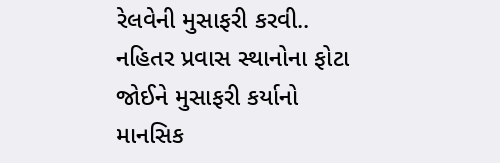રેલવેની મુસાફરી કરવી.. નહિતર પ્રવાસ સ્થાનોના ફોટા જોઈને મુસાફરી કર્યાનો માનસિક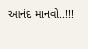આનંદ માનવો..!!!